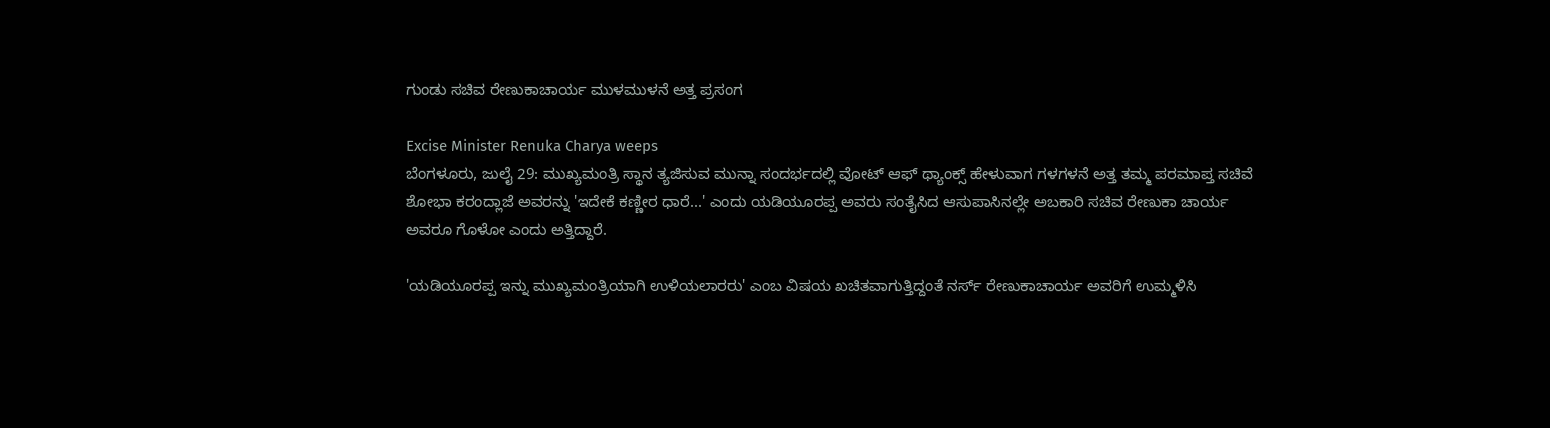ಗುಂಡು ಸಚಿವ ರೇಣುಕಾಚಾರ್ಯ ಮುಳಮುಳನೆ ಅತ್ತ ಪ್ರಸಂಗ

Excise Minister Renuka Charya weeps
ಬೆಂಗಳೂರು, ಜುಲೈ 29: ಮುಖ್ಯಮಂತ್ರಿ ಸ್ಥಾನ ತ್ಯಜಿಸುವ ಮುನ್ನಾ ಸಂದರ್ಭದಲ್ಲಿ ವೋಟ್ ಆಫ್ ಥ್ಯಾಂಕ್ಸ್ ಹೇಳುವಾಗ ಗಳಗಳನೆ ಅತ್ತ ತಮ್ಮ ಪರಮಾಪ್ತ ಸಚಿವೆ ಶೋಭಾ ಕರಂದ್ಲಾಜೆ ಅವರನ್ನು 'ಇದೇಕೆ ಕಣ್ಣೀರ ಧಾರೆ...' ಎಂದು ಯಡಿಯೂರಪ್ಪ ಅವರು ಸಂತೈಸಿದ ಆಸುಪಾಸಿನಲ್ಲೇ ಅಬಕಾರಿ ಸಚಿವ ರೇಣುಕಾ ಚಾರ್ಯ ಅವರೂ ಗೊಳೋ ಎಂದು ಅತ್ತಿದ್ದಾರೆ.

'ಯಡಿಯೂರಪ್ಪ ಇನ್ನು ಮುಖ್ಯಮಂತ್ರಿಯಾಗಿ ಉಳಿಯಲಾರರು' ಎಂಬ ವಿಷಯ ಖಚಿತವಾಗುತ್ತಿದ್ದಂತೆ ನರ್ಸ್ ರೇಣುಕಾಚಾರ್ಯ ಅವರಿಗೆ ಉಮ್ಮಳಿಸಿ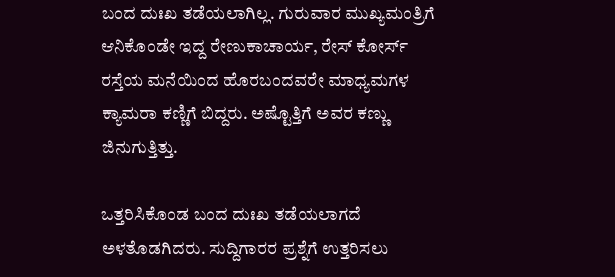ಬಂದ ದುಃಖ ತಡೆಯಲಾಗಿಲ್ಲ. ಗುರುವಾರ ಮುಖ್ಯಮಂತ್ರಿಗೆ ಆನಿಕೊಂಡೇ ಇದ್ದ ರೇಣುಕಾಚಾರ್ಯ, ರೇಸ್ ಕೋರ್ಸ್ ರಸ್ತೆಯ ಮನೆಯಿಂದ ಹೊರಬಂದವರೇ ಮಾಧ್ಯಮಗಳ ಕ್ಯಾಮರಾ ಕಣ್ಣಿಗೆ ಬಿದ್ದರು. ಅಷ್ಟೊತ್ತಿಗೆ ಅವರ ಕಣ್ಣು ಜಿನುಗುತ್ತಿತ್ತು.

ಒತ್ತರಿಸಿಕೊಂಡ ಬಂದ ದುಃಖ ತಡೆಯಲಾಗದೆ ಅಳತೊಡಗಿದರು. ಸುದ್ದಿಗಾರರ ಪ್ರಶ್ನೆಗೆ ಉತ್ತರಿಸಲು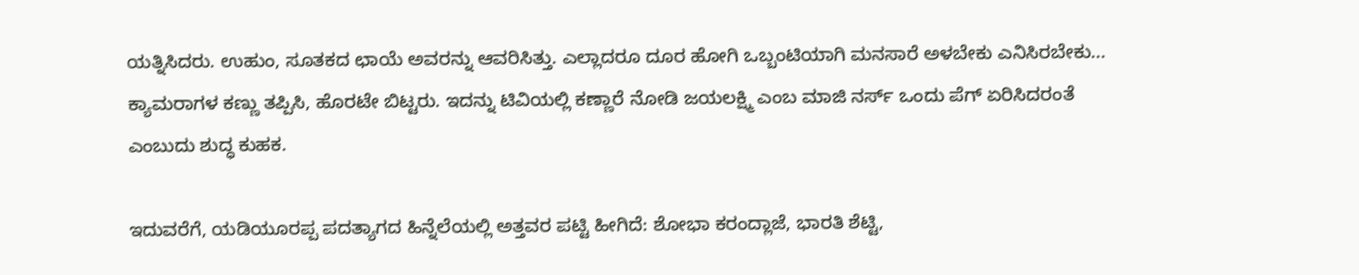ಯತ್ನಿಸಿದರು. ಉಹುಂ, ಸೂತಕದ ಛಾಯೆ ಅವರನ್ನು ಆವರಿಸಿತ್ತು. ಎಲ್ಲಾದರೂ ದೂರ ಹೋಗಿ ಒಬ್ಬಂಟಿಯಾಗಿ ಮನಸಾರೆ ಅಳಬೇಕು ಎನಿಸಿರಬೇಕು... ಕ್ಯಾಮರಾಗಳ ಕಣ್ಣು ತಪ್ಪಿಸಿ, ಹೊರಟೇ ಬಿಟ್ಟರು. ಇದನ್ನು ಟಿವಿಯಲ್ಲಿ ಕಣ್ಣಾರೆ ನೋಡಿ ಜಯಲಕ್ಷ್ಮಿ ಎಂಬ ಮಾಜಿ ನರ್ಸ್ ಒಂದು ಪೆಗ್ ಏರಿಸಿದರಂತೆ ಎಂಬುದು ಶುದ್ಧ ಕುಹಕ.

ಇದುವರೆಗೆ, ಯಡಿಯೂರಪ್ಪ ಪದತ್ಯಾಗದ ಹಿನ್ನೆಲೆಯಲ್ಲಿ ಅತ್ತವರ ಪಟ್ಟಿ ಹೀಗಿದೆ: ಶೋಭಾ ಕರಂದ್ಲಾಜೆ, ಭಾರತಿ ಶೆಟ್ಟಿ,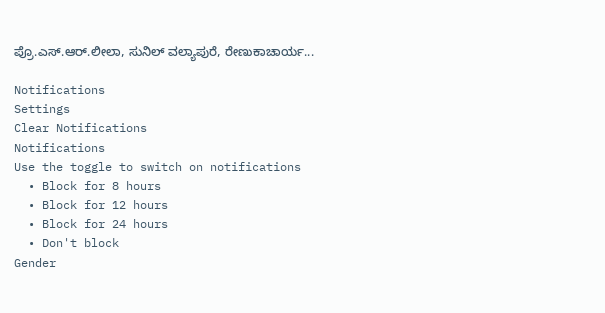ಪ್ರೊ.ಎಸ್.ಆರ್.ಲೀಲಾ, ಸುನಿಲ್ ವಲ್ಯಾಪುರೆ, ರೇಣುಕಾಚಾರ್ಯ...

Notifications
Settings
Clear Notifications
Notifications
Use the toggle to switch on notifications
  • Block for 8 hours
  • Block for 12 hours
  • Block for 24 hours
  • Don't block
Gender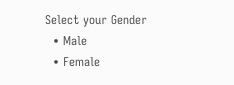Select your Gender
  • Male
  • Female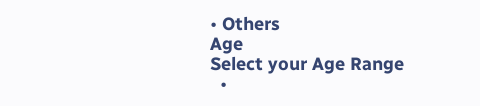• Others
Age
Select your Age Range
  •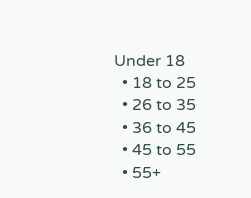Under 18
  • 18 to 25
  • 26 to 35
  • 36 to 45
  • 45 to 55
  • 55+